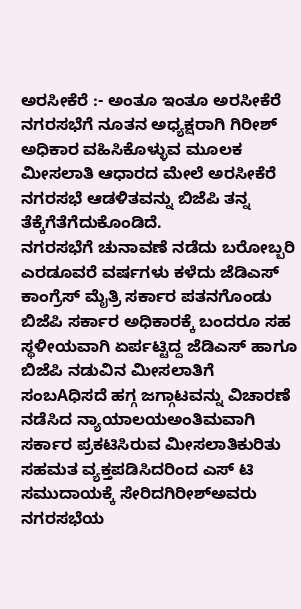ಅರಸೀಕೆರೆ :- ಅಂತೂ ಇಂತೂ ಅರಸೀಕೆರೆ ನಗರಸಭೆಗೆ ನೂತನ ಅಧ್ಯಕ್ಷರಾಗಿ ಗಿರೀಶ್ ಅಧಿಕಾರ ವಹಿಸಿಕೊಳ್ಳುವ ಮೂಲಕ ಮೀಸಲಾತಿ ಆಧಾರದ ಮೇಲೆ ಅರಸೀಕೆರೆ ನಗರಸಭೆ ಆಡಳಿತವನ್ನು ಬಿಜೆಪಿ ತನ್ನ ತೆಕ್ಕೆಗೆತೆಗೆದುಕೊಂಡಿದೆ.
ನಗರಸಭೆಗೆ ಚುನಾವಣೆ ನಡೆದು ಬರೋಬ್ಬರಿ ಎರಡೂವರೆ ವರ್ಷಗಳು ಕಳೆದು ಜೆಡಿಎಸ್ ಕಾಂಗ್ರೆಸ್ ಮೈತ್ರಿ ಸರ್ಕಾರ ಪತನಗೊಂಡು ಬಿಜೆಪಿ ಸರ್ಕಾರ ಅಧಿಕಾರಕ್ಕೆ ಬಂದರೂ ಸಹ ಸ್ಥಳೀಯವಾಗಿ ಏರ್ಪಟ್ಟಿದ್ದ ಜೆಡಿಎಸ್ ಹಾಗೂ ಬಿಜೆಪಿ ನಡುವಿನ ಮೀಸಲಾತಿಗೆ ಸಂಬAಧಿಸದೆ ಹಗ್ಗ ಜಗ್ಗಾಟವನ್ನು ವಿಚಾರಣೆ ನಡೆಸಿದ ನ್ಯಾಯಾಲಯಅಂತಿಮವಾಗಿ ಸರ್ಕಾರ ಪ್ರಕಟಿಸಿರುವ ಮೀಸಲಾತಿಕುರಿತು ಸಹಮತ ವ್ಯಕ್ತಪಡಿಸಿದರಿಂದ ಎಸ್ ಟಿ ಸಮುದಾಯಕ್ಕೆ ಸೇರಿದಗಿರೀಶ್ಅವರು ನಗರಸಭೆಯ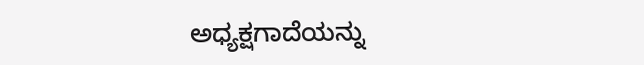ಅಧ್ಯಕ್ಷಗಾದೆಯನ್ನು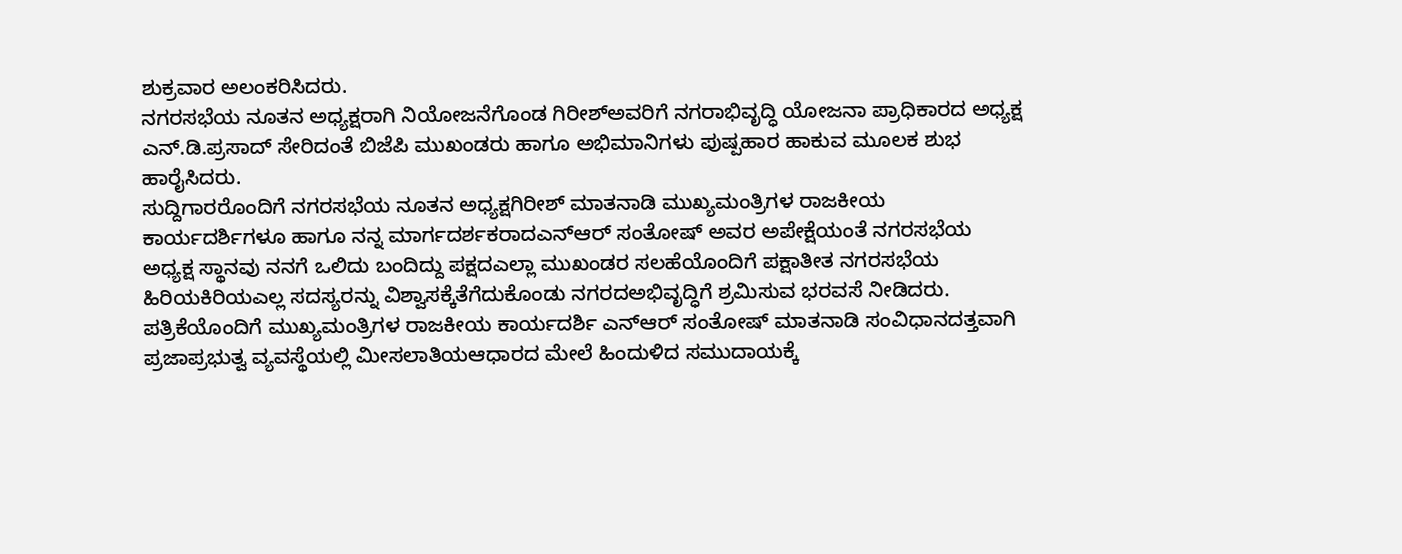ಶುಕ್ರವಾರ ಅಲಂಕರಿಸಿದರು.
ನಗರಸಭೆಯ ನೂತನ ಅಧ್ಯಕ್ಷರಾಗಿ ನಿಯೋಜನೆಗೊಂಡ ಗಿರೀಶ್ಅವರಿಗೆ ನಗರಾಭಿವೃದ್ಧಿ ಯೋಜನಾ ಪ್ರಾಧಿಕಾರದ ಅಧ್ಯಕ್ಷ ಎನ್.ಡಿ.ಪ್ರಸಾದ್ ಸೇರಿದಂತೆ ಬಿಜೆಪಿ ಮುಖಂಡರು ಹಾಗೂ ಅಭಿಮಾನಿಗಳು ಪುಷ್ಪಹಾರ ಹಾಕುವ ಮೂಲಕ ಶುಭ ಹಾರೈಸಿದರು.
ಸುದ್ದಿಗಾರರೊಂದಿಗೆ ನಗರಸಭೆಯ ನೂತನ ಅಧ್ಯಕ್ಷಗಿರೀಶ್ ಮಾತನಾಡಿ ಮುಖ್ಯಮಂತ್ರಿಗಳ ರಾಜಕೀಯ ಕಾರ್ಯದರ್ಶಿಗಳೂ ಹಾಗೂ ನನ್ನ ಮಾರ್ಗದರ್ಶಕರಾದಎನ್ಆರ್ ಸಂತೋಷ್ ಅವರ ಅಪೇಕ್ಷೆಯಂತೆ ನಗರಸಭೆಯ ಅಧ್ಯಕ್ಷ ಸ್ಥಾನವು ನನಗೆ ಒಲಿದು ಬಂದಿದ್ದು ಪಕ್ಷದಎಲ್ಲಾ ಮುಖಂಡರ ಸಲಹೆಯೊಂದಿಗೆ ಪಕ್ಷಾತೀತ ನಗರಸಭೆಯ ಹಿರಿಯಕಿರಿಯಎಲ್ಲ ಸದಸ್ಯರನ್ನು ವಿಶ್ವಾಸಕ್ಕೆತೆಗೆದುಕೊಂಡು ನಗರದಅಭಿವೃದ್ಧಿಗೆ ಶ್ರಮಿಸುವ ಭರವಸೆ ನೀಡಿದರು.
ಪತ್ರಿಕೆಯೊಂದಿಗೆ ಮುಖ್ಯಮಂತ್ರಿಗಳ ರಾಜಕೀಯ ಕಾರ್ಯದರ್ಶಿ ಎನ್ಆರ್ ಸಂತೋಷ್ ಮಾತನಾಡಿ ಸಂವಿಧಾನದತ್ತವಾಗಿ ಪ್ರಜಾಪ್ರಭುತ್ವ ವ್ಯವಸ್ಥೆಯಲ್ಲಿ ಮೀಸಲಾತಿಯಆಧಾರದ ಮೇಲೆ ಹಿಂದುಳಿದ ಸಮುದಾಯಕ್ಕೆ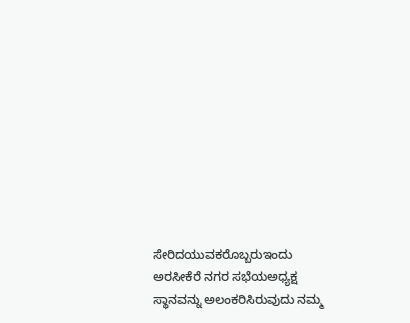ಸೇರಿದಯುವಕರೊಬ್ಬರುಇಂದು ಅರಸೀಕೆರೆ ನಗರ ಸಭೆಯಅಧ್ಯಕ್ಷ ಸ್ಥಾನವನ್ನು ಅಲಂಕರಿಸಿರುವುದು ನಮ್ಮ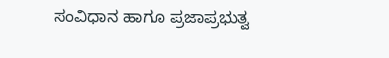ಸಂವಿಧಾನ ಹಾಗೂ ಪ್ರಜಾಪ್ರಭುತ್ವ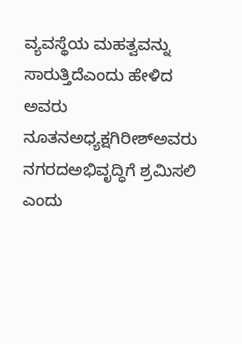ವ್ಯವಸ್ಥೆಯ ಮಹತ್ವವನ್ನು ಸಾರುತ್ತಿದೆಎಂದು ಹೇಳಿದ ಅವರು ನೂತನಅಧ್ಯಕ್ಷಗಿರೀಶ್ಅವರು ನಗರದಅಭಿವೃದ್ಧಿಗೆ ಶ್ರಮಿಸಲಿ ಎಂದು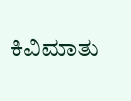ಕಿವಿಮಾತು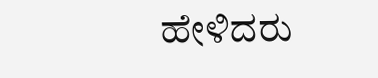ಹೇಳಿದರು